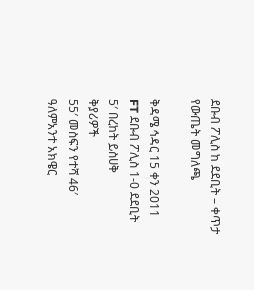ደቡብ ፖሊስ ከ ደደቢት – ቀጥታ የውጤት መግለጫ

ቅዳሜ ኅዳር 15 ቀን 2011
FT ደቡብ ፖሊስ 1-0 ደደቢት
5′ በረከት ይስሀቅ
ቅያሪዎች
55′ መስፍን የተሻ 46′ ዓለምአንተ አክዌር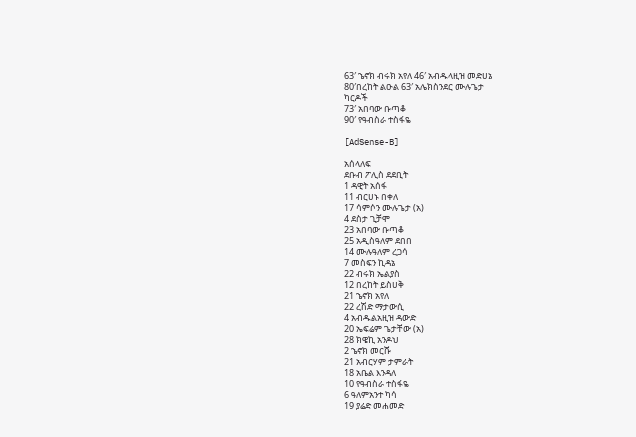63′ ኄኖክ ብሩክ አየለ 46′ አብዱላዚዝ መድሀኔ
80′በረከት ልዑል 63′ አሌክስንደር ሙሉጌታ
ካርዶች
73′ አበባው ቡጣቆ
90′ የዓብስራ ተስፋዬ

[AdSense-B]

አሰላለፍ
ደቡብ ፖሊስ ደደቢት
1 ዳዊት አሰፋ
11 ብርሀኑ በቀለ
17 ሳምሶን ሙሉጌታ (አ)
4 ደስታ ጊቻሞ
23 አበባው ቡጣቆ
25 አዲስዓለም ደበበ
14 ሙሉዓለም ረጋሳ
7 መስፍን ኪዳኔ
22 ብሩክ ኤልያስ
12 በረከት ይስሀቅ
21 ኄኖክ አየለ
22 ረሽድ ማታውሲ
4 አብዱልአዚዝ ዳውድ
20 ኤፍሬም ጌታቸው (አ)
28 ክዌኪ አንዶህ
2 ኄኖክ መርሹ
21 አብርሃም ታምራት
18 አቤል እንዳለ
10 የዓብስራ ተስፋዬ
6 ዓለምአንተ ካሳ
19 ያሬድ መሐመድ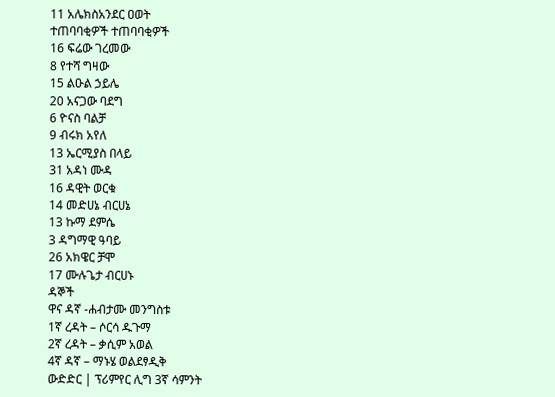11 አሌክስአንደር ዐወት
ተጠባባቂዎች ተጠባባቂዎች
16 ፍሬው ገረመው
8 የተሻ ግዛው
15 ልዑል ኃይሌ
20 አናጋው ባደግ
6 ዮናስ ባልቻ
9 ብሩክ አየለ
13 ኤርሚያስ በላይ
31 አዳነ ሙዳ
16 ዳዊት ወርቁ
14 መድሀኔ ብርሀኔ
13 ኩማ ደምሴ
3 ዳግማዊ ዓባይ
26 አክዌር ቻሞ
17 ሙሉጌታ ብርሀኑ
ዳኞች
ዋና ዳኛ -ሐብታሙ መንግስቱ
1ኛ ረዳት – ሶርሳ ዱጉማ
2ኛ ረዳት – ቃሲም አወል
4ኛ ዳኛ – ማኑሄ ወልደፃዲቅ
ውድድር | ፕሪምየር ሊግ 3ኛ ሳምንት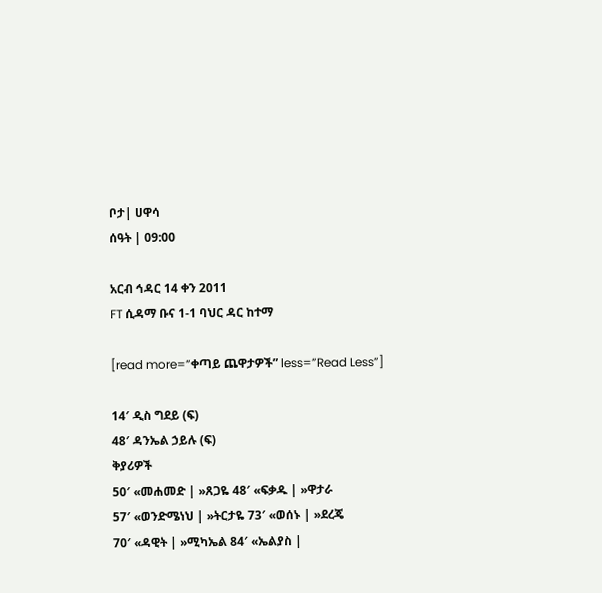ቦታ| ሀዋሳ
ሰዓት | 09:00

አርብ ኅዳር 14 ቀን 2011
FT ሲዳማ ቡና 1-1 ባህር ዳር ከተማ

[read more=”ቀጣይ ጨዋታዎች” less=”Read Less”]

14′ ዲስ ግደይ (ፍ)
48′ ዳንኤል ኃይሉ (ፍ)
ቅያሪዎች
50′ «መሐመድ | »ጸጋዬ 48′ «ፍቃዱ | »ዋታራ
57′ «ወንድሜነህ | »ትርታዬ 73′ «ወሰኑ | »ደረጄ
70′ «ዳዊት | »ሚካኤል 84′ «ኤልያስ |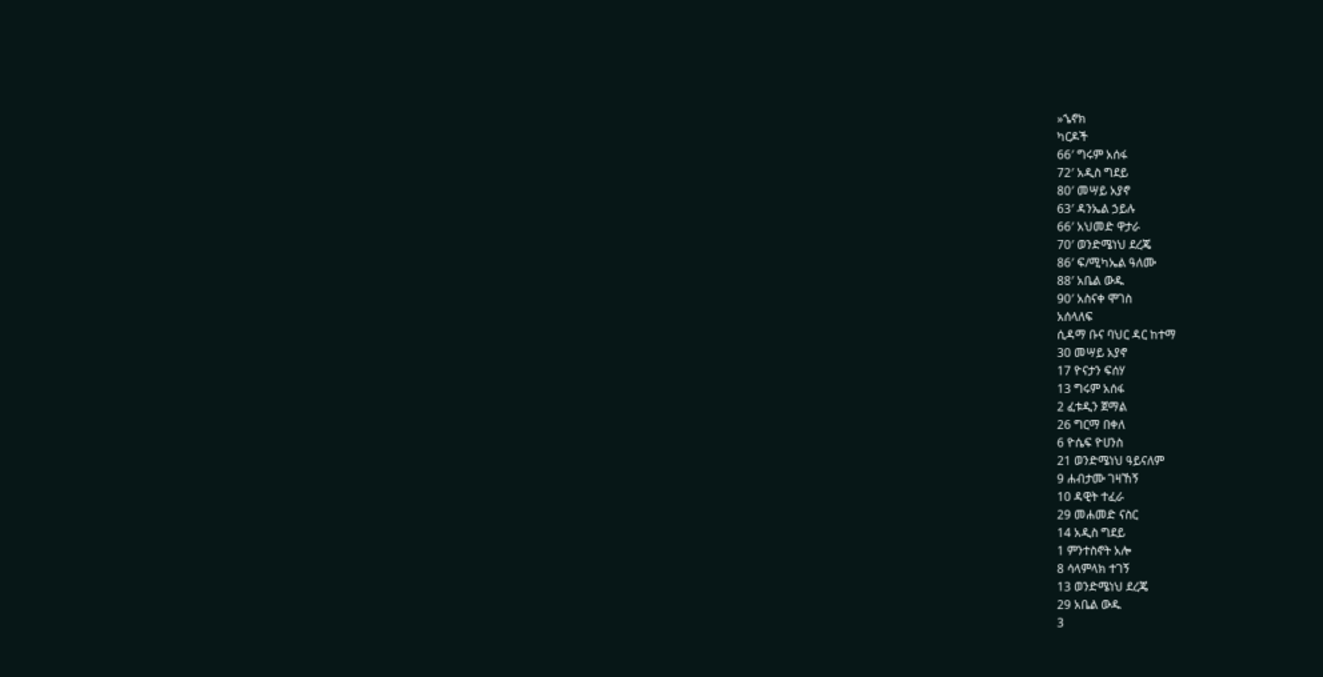»ኄኖክ
ካርዶች
66′ ግሩም አሰፋ
72′ አዲስ ግደይ
80′ መሣይ አያኖ
63′ ዳንኤል ኃይሉ
66′ አህመድ ዋታራ
70′ ወንድሜነህ ደረጄ
86′ ፍ/ሚካኤል ዓለሙ
88′ አቤል ውዱ
90′ አስናቀ ሞገስ
አሰላለፍ
ሲዳማ ቡና ባህር ዳር ከተማ
30 መሣይ አያኖ
17 ዮናታን ፍሰሃ
13 ግሩም አሰፋ
2 ፈቱዲን ጀማል
26 ግርማ በቀለ
6 ዮሴፍ ዮሀንስ
21 ወንድሜነህ ዓይናለም
9 ሐብታሙ ገዛኸኝ
10 ዳዊት ተፈራ
29 መሐመድ ናስር
14 አዲስ ግደይ
1 ምንተስኖት አሎ
8 ሳላምላክ ተገኝ
13 ወንድሜነህ ደረጄ
29 አቤል ውዱ
3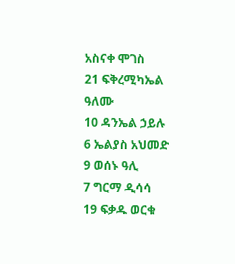አስናቀ ሞገስ
21 ፍቅረሚካኤል ዓለሙ
10 ዳንኤል ኃይሉ
6 ኤልያስ አህመድ
9 ወሰኑ ዓሊ
7 ግርማ ዲሳሳ
19 ፍቃዱ ወርቁ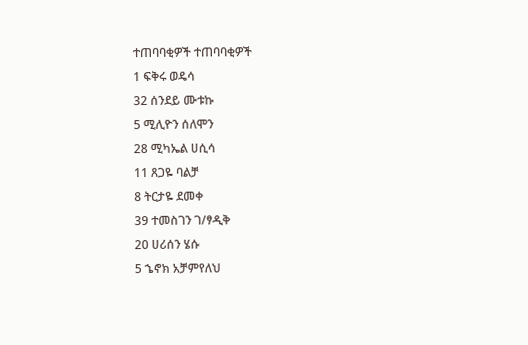ተጠባባቂዎች ተጠባባቂዎች
1 ፍቅሩ ወዴሳ
32 ሰንደይ ሙቱኩ
5 ሚሊዮን ሰለሞን
28 ሚካኤል ሀሲሳ
11 ጸጋዬ ባልቻ
8 ትርታዬ ደመቀ
39 ተመስገን ገ/ፃዲቅ
20 ሀሪሰን ሄሱ
5 ኄኖክ አቻምየለህ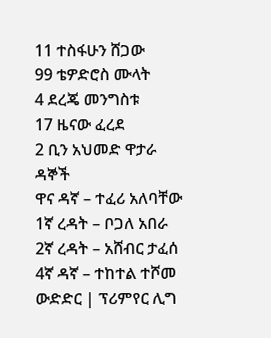11 ተስፋሁን ሸጋው
99 ቴዎድሮስ ሙላት
4 ደረጄ መንግስቱ
17 ዜናው ፈረደ
2 ቢን አህመድ ዋታራ
ዳኞች
ዋና ዳኛ – ተፈሪ አለባቸው
1ኛ ረዳት – ቦጋለ አበራ
2ኛ ረዳት – አሸብር ታፈሰ
4ኛ ዳኛ – ተከተል ተሾመ
ውድድር | ፕሪምየር ሊግ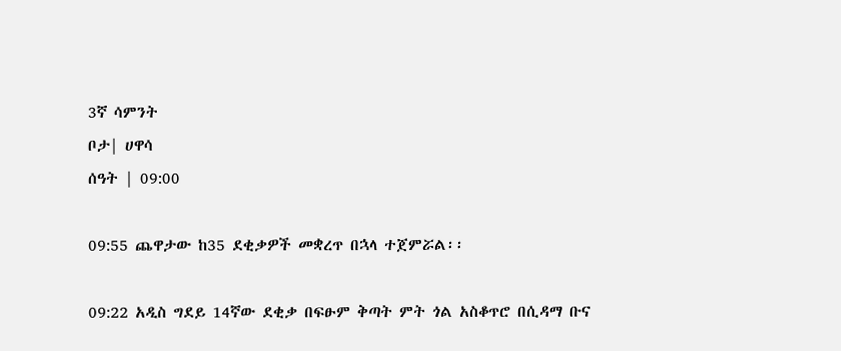3ኛ ሳምንት
ቦታ| ሀዋሳ
ሰዓት | 09:00

09:55 ጨዋታው ከ35 ደቂቃዎች መቋረጥ በኋላ ተጀምሯል፡፡

09:22 አዲስ ግደይ 14ኛው ደቂቃ በፍፁም ቅጣት ምት ጎል አስቆጥሮ በሲዳማ ቡና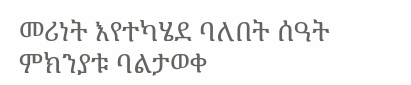መሪነት እየተካሄደ ባለበት ሰዓት ምክንያቱ ባልታወቀ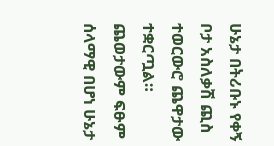ሁኔታ በትሪቡኑ የቀኝ ቦታ አስለቃሽ ጪስ ተወርውሮ ጨዋታው ተቋርጧል። ጨወታውም ፍፁም ሰላማዊ በሆነ ሁኔታ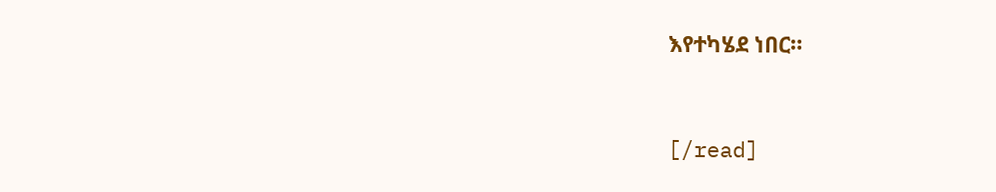እየተካሄደ ነበር።


[/read]